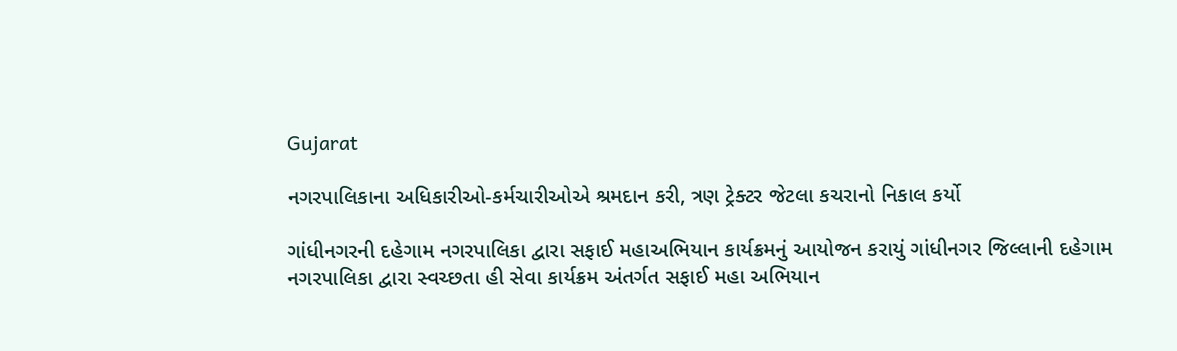Gujarat

નગરપાલિકાના અધિકારીઓ-કર્મચારીઓએ શ્રમદાન કરી, ત્રણ ટ્રેક્ટર જેટલા કચરાનો નિકાલ કર્યો

ગાંધીનગરની દહેગામ નગરપાલિકા દ્વારા સફાઈ મહાઅભિયાન કાર્યક્રમનું આયોજન કરાયું ગાંધીનગર જિલ્લાની દહેગામ નગરપાલિકા દ્વારા સ્વચ્છતા હી સેવા કાર્યક્રમ અંતર્ગત સફાઈ મહા અભિયાન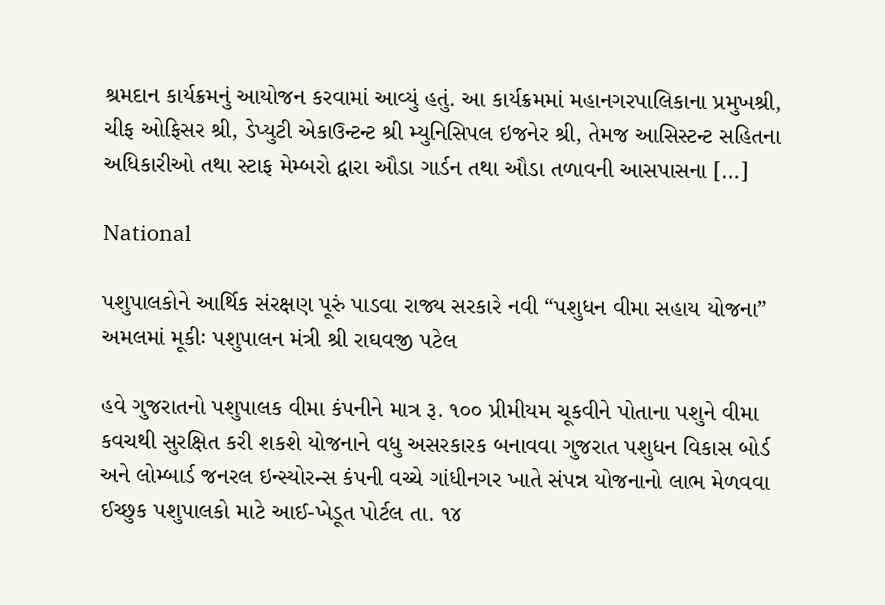શ્રમદાન કાર્યક્રમનું આયોજન કરવામાં આવ્યું હતું. આ કાર્યક્રમમાં મહાનગરપાલિકાના પ્રમુખશ્રી, ચીફ ઓફિસર શ્રી, ડેપ્યુટી એકાઉન્ટન્ટ શ્રી મ્યુનિસિપલ ઇજનેર શ્રી, તેમજ આસિસ્ટન્ટ સહિતના અધિકારીઓ તથા સ્ટાફ મેમ્બરો દ્વારા ઔડા ગાર્ડન તથા ઔડા તળાવની આસપાસના […]

National

પશુપાલકોને આર્થિક સંરક્ષણ પૂરું પાડવા રાજ્ય સરકારે નવી “પશુધન વીમા સહાય યોજના” અમલમાં મૂકીઃ પશુપાલન મંત્રી શ્રી રાઘવજી પટેલ

હવે ગુજરાતનો પશુપાલક વીમા કંપનીને માત્ર રૂ. ૧૦૦ પ્રીમીયમ ચૂકવીને પોતાના પશુને વીમા કવચથી સુરક્ષિત કરી શકશે યોજનાને વધુ અસરકારક બનાવવા ગુજરાત પશુધન વિકાસ બોર્ડ અને લોમ્બાર્ડ જનરલ ઇન્સ્યોરન્સ કંપની વચ્ચે ગાંધીનગર ખાતે સંપન્ન યોજનાનો લાભ મેળવવા ઈચ્છુક પશુપાલકો માટે આઈ-ખેડૂત પોર્ટલ તા. ૧૪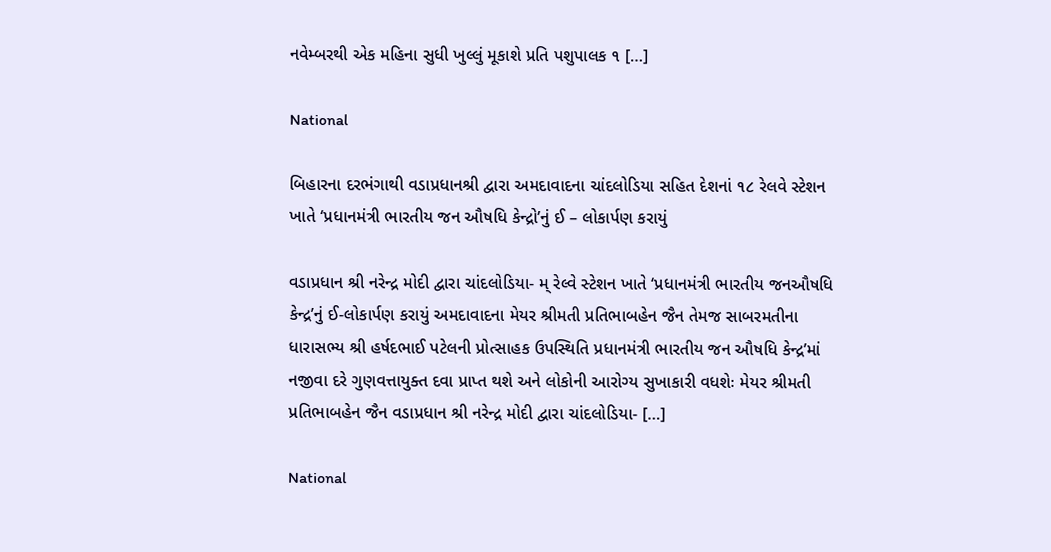નવેમ્બરથી એક મહિના સુધી ખુલ્લું મૂકાશે પ્રતિ પશુપાલક ૧ […]

National

બિહારના દરભંગાથી વડાપ્રધાનશ્રી દ્વારા અમદાવાદના ચાંદલોડિયા સહિત દેશનાં ૧૮ રેલવે સ્ટેશન ખાતે ‘પ્રધાનમંત્રી ભારતીય જન ઔષધિ કેન્દ્રો’નું ઈ – લોકાર્પણ કરાયું

વડાપ્રધાન શ્રી નરેન્દ્ર મોદી દ્વારા ચાંદલોડિયા- મ્ રેલ્વે સ્ટેશન ખાતે ‘પ્રધાનમંત્રી ભારતીય જનઔષધિ કેન્દ્ર’નું ઈ-લોકાર્પણ કરાયું અમદાવાદના મેયર શ્રીમતી પ્રતિભાબહેન જૈન તેમજ સાબરમતીના ધારાસભ્ય શ્રી હર્ષદભાઈ પટેલની પ્રોત્સાહક ઉપસ્થિતિ પ્રધાનમંત્રી ભારતીય જન ઔષધિ કેન્દ્ર’માં નજીવા દરે ગુણવત્તાયુક્ત દવા પ્રાપ્ત થશે અને લોકોની આરોગ્ય સુખાકારી વધશેઃ મેયર શ્રીમતી પ્રતિભાબહેન જૈન વડાપ્રધાન શ્રી નરેન્દ્ર મોદી દ્વારા ચાંદલોડિયા- […]

National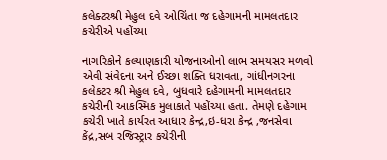કલેક્ટરશ્રી મેહુલ દવે ઓચિંતા જ દહેગામની મામલતદાર કચેરીએ પહોંચ્યા

નાગરિકોને કલ્યાણકારી યોજનાઓનો લાભ સમયસર મળવો એવી સંવેદના અને ઈચ્છા શક્તિ ધરાવતા, ગાંધીનગરના કલેકટર શ્રી મેહુલ દવે, બુધવારે દહેગામની મામલતદાર કચેરીની આકસ્મિક મુલાકાતે પહોંચ્યા હતા. તેમણે દહેગામ કચેરી ખાતે કાર્યરત આધાર કેન્દ્ર,ઇ-ધરા કેન્દ્ર ,જનસેવા કેંદ્ર,સબ રજિસ્ટ્રાર કચેરીની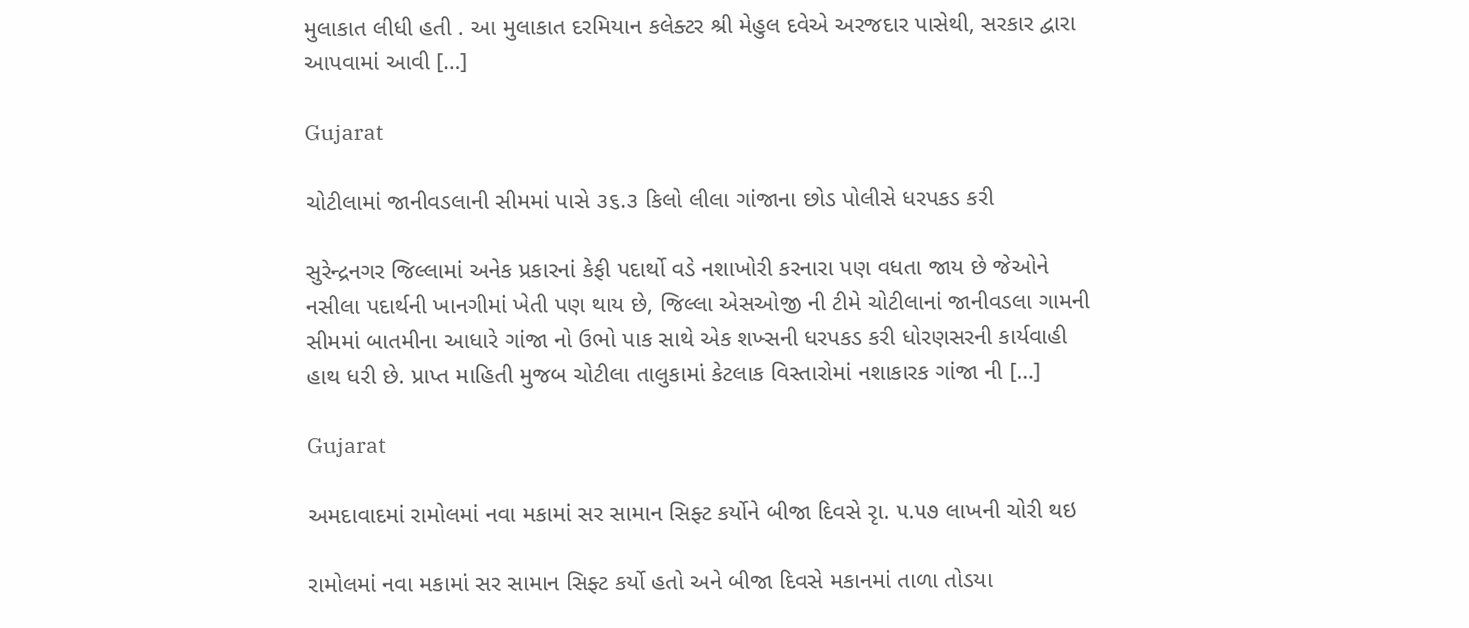મુલાકાત લીધી હતી . આ મુલાકાત દરમિયાન કલેક્ટર શ્રી મેહુલ દવેએ અરજદાર પાસેથી, સરકાર દ્વારા આપવામાં આવી […]

Gujarat

ચોટીલામાં જાનીવડલાની સીમમાં પાસે ૩૬.૩ કિલો લીલા ગાંજાના છોડ પોલીસે ધરપકડ કરી

સુરેન્દ્રનગર જિલ્લામાં અનેક પ્રકારનાં કેફી પદાર્થો વડે નશાખોરી કરનારા પણ વધતા જાય છે જેઓને નસીલા પદાર્થની ખાનગીમાં ખેતી પણ થાય છે, જિલ્લા એસઓજી ની ટીમે ચોટીલાનાં જાનીવડલા ગામની સીમમાં બાતમીના આધારે ગાંજા નો ઉભો પાક સાથે એક શખ્સની ધરપકડ કરી ધોરણસરની કાર્યવાહી હાથ ધરી છે. પ્રાપ્ત માહિતી મુજબ ચોટીલા તાલુકામાં કેટલાક વિસ્તારોમાં નશાકારક ગાંજા ની […]

Gujarat

અમદાવાદમાં રામોલમાં નવા મકામાં સર સામાન સિફ્ટ કર્યોને બીજા દિવસે રૃા. ૫.૫૭ લાખની ચોરી થઇ

રામોલમાં નવા મકામાં સર સામાન સિફ્ટ કર્યો હતો અને બીજા દિવસે મકાનમાં તાળા તોડયા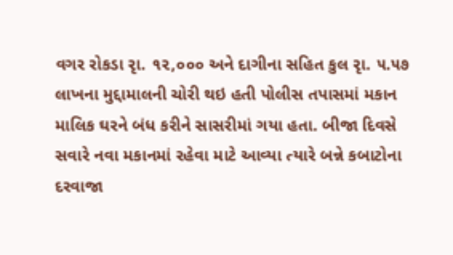વગર રોકડા રૃા. ૧૨,૦૦૦ અને દાગીના સહિત કુલ રૃા. ૫.૫૭ લાખના મુદ્દામાલની ચોરી થઇ હતી પોલીસ તપાસમાં મકાન માલિક ઘરને બંધ કરીને સાસરીમાં ગયા હતા. બીજા દિવસે સવારે નવા મકાનમાં રહેવા માટે આવ્યા ત્યારે બન્ને કબાટોના દરવાજા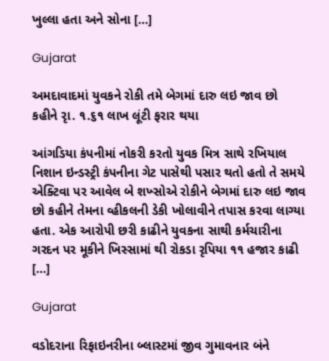ખુલ્લા હતા અને સોના […]

Gujarat

અમદાવાદમાં યુવકને રોકી તમે બેગમાં દારુ લઇ જાવ છો કહીને રૃા. ૧.૬૧ લાખ લૂંટી ફરાર થયા

આંગડિયા કંપનીમાં નોકરી કરતો યુવક મિત્ર સાથે રખિયાલ નિશાન ઇન્ડસ્ટ્રી કંપનીના ગેટ પાસેથી પસાર થતો હતો તે સમયે એક્ટિવા પર આવેલ બે શખ્સોએ રોકીને બેગમાં દારુ લઇ જાવ છો કહીને તેમના વ્હીકલની ડેકી ખોલાવીને તપાસ કરવા લાગ્યા હતા. એક આરોપી છરી કાઢીને યુવકના સાથી કર્મચારીના ગરદન પર મૂકીને ખિસ્સામાં થી રોકડા રૃપિયા ૧૧ હજાર કાઢી […]

Gujarat

વડોદરાના રિફાઇનરીના બ્લાસ્ટમાં જીવ ગુમાવનાર બંને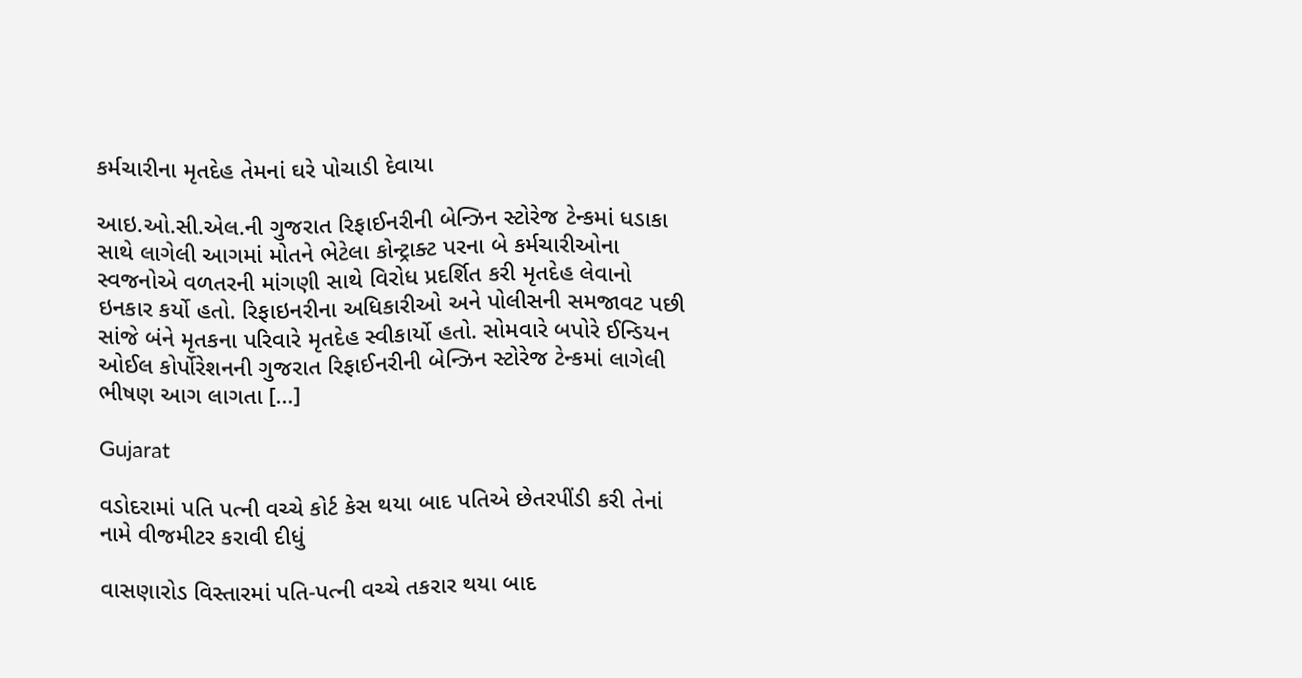કર્મચારીના મૃતદેહ તેમનાં ઘરે પોચાડી દેવાયા

આઇ.ઓ.સી.એલ.ની ગુજરાત રિફાઈનરીની બેન્ઝિન સ્ટોરેજ ટેન્કમાં ધડાકા સાથે લાગેલી આગમાં મોતને ભેટેલા કોન્ટ્રાક્ટ પરના બે કર્મચારીઓના સ્વજનોએ વળતરની માંગણી સાથે વિરોધ પ્રદર્શિત કરી મૃતદેહ લેવાનો ઇનકાર કર્યો હતો. રિફાઇનરીના અધિકારીઓ અને પોલીસની સમજાવટ પછી સાંજે બંને મૃતકના પરિવારે મૃતદેહ સ્વીકાર્યો હતો. સોમવારે બપોરે ઈન્ડિયન ઓઈલ કોર્પોરેશનની ગુજરાત રિફાઈનરીની બેન્ઝિન સ્ટોરેજ ટેન્કમાં લાગેલી ભીષણ આગ લાગતા […]

Gujarat

વડોદરામાં પતિ પત્ની વચ્ચે કોર્ટ કેસ થયા બાદ પતિએ છેતરપીંડી કરી તેનાં નામે વીજમીટર કરાવી દીધું

વાસણારોડ વિસ્તારમાં પતિ-પત્ની વચ્ચે તકરાર થયા બાદ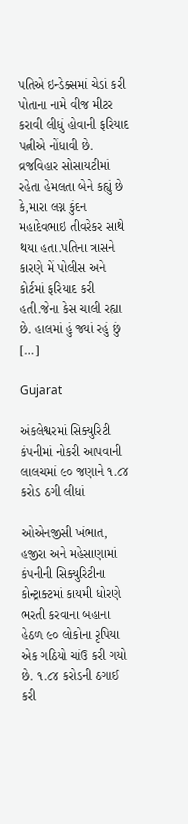પતિએ ઇન્ડેક્સમાં ચેડાં કરી પોતાના નામે વીજ મીટર કરાવી લીધું હોવાની ફરિયાદ પત્નીએ નોંધાવી છે. વ્રજવિહાર સોસાયટીમાં રહેતા હેમલતા બેને કહ્યું છે કે,મારા લગ્ન કુંદન મહાદેવભાઇ તીવરેકર સાથે થયા હતા.પતિના ત્રાસને કારણે મેં પોલીસ અને કોર્ટમાં ફરિયાદ કરી હતી.જેના કેસ ચાલી રહ્યા છે. હાલમાં હું જ્યાં રહું છું […]

Gujarat

અંકલેશ્વરમાં સિક્યુરિટી કંપનીમાં નોકરી આપવાની લાલચમાં ૯૦ જણાને ૧.૮૪ કરોડ ઠગી લીધાં

ઓએનજીસી ખંભાત, હજીરા અને મહેસાણામાં કંપનીની સિક્યુરિટીના કોન્ટ્રાક્ટમાં કાયમી ધોરણે ભરતી કરવાના બહાના હેઠળ ૯૦ લોકોના રૃપિયા એક ગઠિયો ચાંઉ કરી ગયો છે. ૧.૮૪ કરોડની ઠગાઈ કરી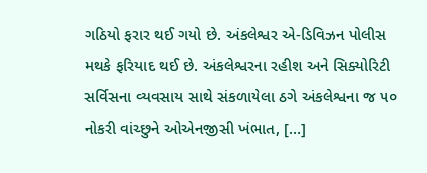ગઠિયો ફરાર થઈ ગયો છે. અંકલેશ્વર એ-ડિવિઝન પોલીસ મથકે ફરિયાદ થઈ છે. અંકલેશ્વરના રહીશ અને સિક્યોરિટી સર્વિસના વ્યવસાય સાથે સંકળાયેલા ઠગે અંકલેશ્વના જ ૫૦ નોકરી વાંચ્છુને ઓએનજીસી ખંભાત, […]